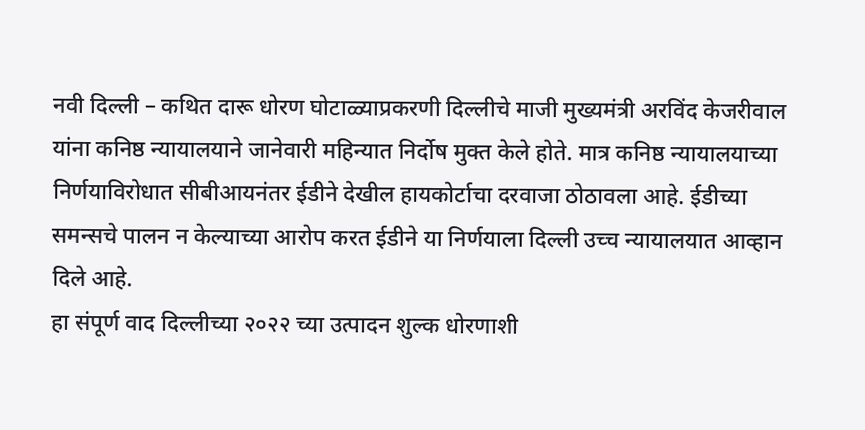नवी दिल्ली – कथित दारू धोरण घोटाळ्याप्रकरणी दिल्लीचे माजी मुख्यमंत्री अरविंद केजरीवाल यांना कनिष्ठ न्यायालयाने जानेवारी महिन्यात निर्दोष मुक्त केले होते. मात्र कनिष्ठ न्यायालयाच्या निर्णयाविरोधात सीबीआयनंतर ईडीने देखील हायकोर्टाचा दरवाजा ठोठावला आहे. ईडीच्या समन्सचे पालन न केल्याच्या आरोप करत ईडीने या निर्णयाला दिल्ली उच्च न्यायालयात आव्हान दिले आहे.
हा संपूर्ण वाद दिल्लीच्या २०२२ च्या उत्पादन शुल्क धोरणाशी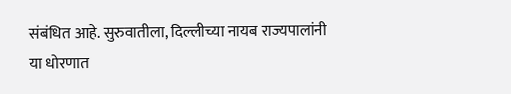संबंधित आहे. सुरुवातीला, दिल्लीच्या नायब राज्यपालांनी या धोरणात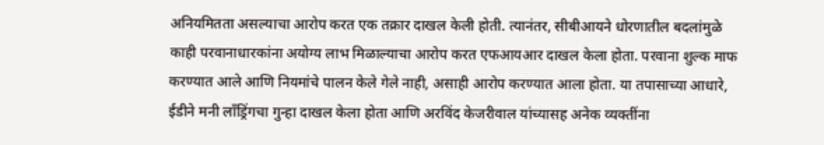अनियमितता असल्याचा आरोप करत एक तक्रार दाखल केली होती. त्यानंतर, सीबीआयने धोरणातील बदलांमुळे काही परवानाधारकांना अयोग्य लाभ मिळाल्याचा आरोप करत एफआयआर दाखल केला होता. परवाना शुल्क माफ करण्यात आले आणि नियमांचे पालन केले गेले नाही, असाही आरोप करण्यात आला होता. या तपासाच्या आधारे, ईडीने मनी लाँड्रिंगचा गुन्हा दाखल केला होता आणि अरविंद केजरीवाल यांच्यासह अनेक व्यक्तींना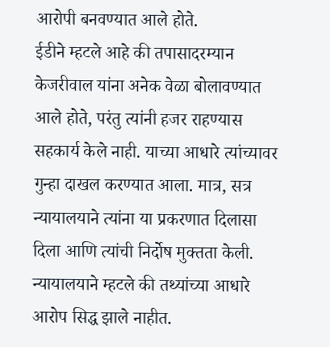आरोपी बनवण्यात आले होते.
ईडीने म्हटले आहे की तपासादरम्यान केजरीवाल यांना अनेक वेळा बोलावण्यात आले होते, परंतु त्यांनी हजर राहण्यास सहकार्य केले नाही. याच्या आधारे त्यांच्यावर गुन्हा दाखल करण्यात आला. मात्र, सत्र न्यायालयाने त्यांना या प्रकरणात दिलासा दिला आणि त्यांची निर्दोष मुक्तता केली. न्यायालयाने म्हटले की तथ्यांच्या आधारे आरोप सिद्ध झाले नाहीत.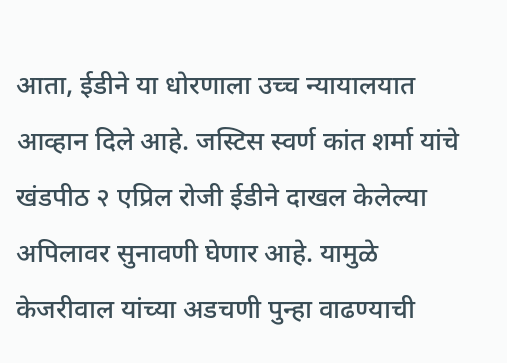आता, ईडीने या धोरणाला उच्च न्यायालयात आव्हान दिले आहे. जस्टिस स्वर्ण कांत शर्मा यांचे खंडपीठ २ एप्रिल रोजी ईडीने दाखल केलेल्या अपिलावर सुनावणी घेणार आहे. यामुळे केजरीवाल यांच्या अडचणी पुन्हा वाढण्याची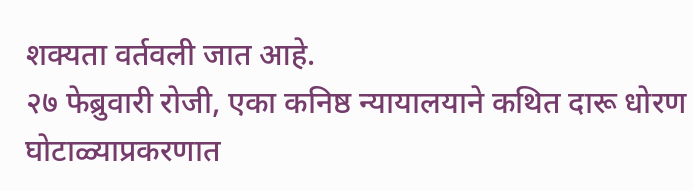शक्यता वर्तवली जात आहे.
२७ फेब्रुवारी रोजी, एका कनिष्ठ न्यायालयाने कथित दारू धोरण घोटाळ्याप्रकरणात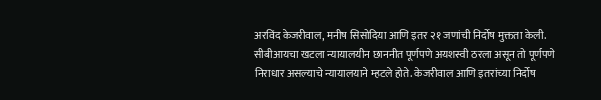अरविंद केजरीवाल, मनीष सिसोदिया आणि इतर २१ जणांची निर्दोष मुक्तता केली. सीबीआयचा खटला न्यायालयीन छाननीत पूर्णपणे अयशस्वी ठरला असून तो पूर्णपणे निराधार असल्याचे न्यायालयाने म्हटले होते. केजरीवाल आणि इतरांच्या निर्दोष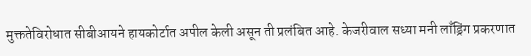मुक्ततेविरोधात सीबीआयने हायकोर्टात अपील केली असून ती प्रलंबित आहे. केजरीवाल सध्या मनी लाँड्रिंग प्रकरणात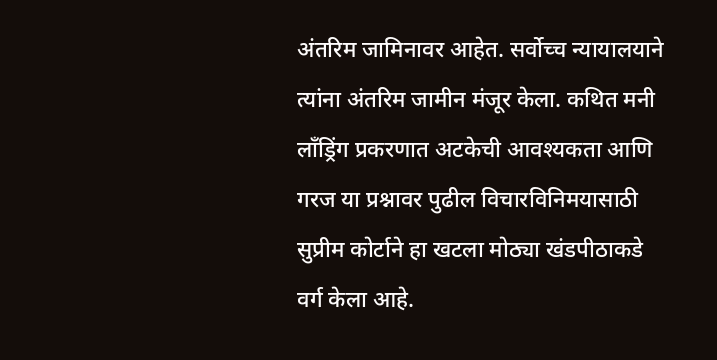अंतरिम जामिनावर आहेत. सर्वोच्च न्यायालयाने त्यांना अंतरिम जामीन मंजूर केला. कथित मनी लाँड्रिंग प्रकरणात अटकेची आवश्यकता आणि गरज या प्रश्नावर पुढील विचारविनिमयासाठी सुप्रीम कोर्टाने हा खटला मोठ्या खंडपीठाकडे वर्ग केला आहे.